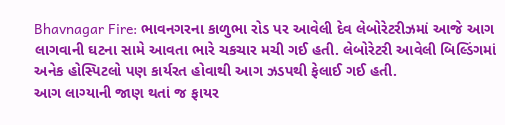Bhavnagar Fire: ભાવનગરના કાળુભા રોડ પર આવેલી દેવ લેબોરેટરીઝમાં આજે આગ લાગવાની ઘટના સામે આવતા ભારે ચકચાર મચી ગઈ હતી. લેબોરેટરી આવેલી બિલ્ડિંગમાં અનેક હોસ્પિટલો પણ કાર્યરત હોવાથી આગ ઝડપથી ફેલાઈ ગઈ હતી.
આગ લાગ્યાની જાણ થતાં જ ફાયર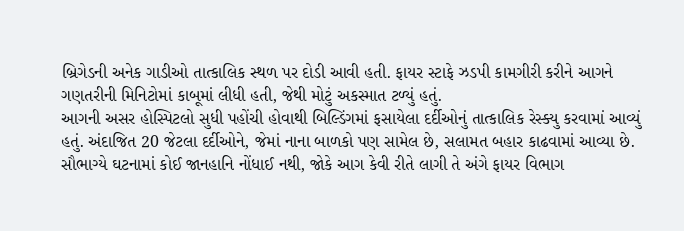બ્રિગેડની અનેક ગાડીઓ તાત્કાલિક સ્થળ પર દોડી આવી હતી. ફાયર સ્ટાફે ઝડપી કામગીરી કરીને આગને ગણતરીની મિનિટોમાં કાબૂમાં લીધી હતી, જેથી મોટું અકસ્માત ટળ્યું હતું.
આગની અસર હોસ્પિટલો સુધી પહોંચી હોવાથી બિલ્ડિંગમાં ફસાયેલા દર્દીઓનું તાત્કાલિક રેસ્ક્યુ કરવામાં આવ્યું હતું. અંદાજિત 20 જેટલા દર્દીઓને, જેમાં નાના બાળકો પણ સામેલ છે, સલામત બહાર કાઢવામાં આવ્યા છે.
સૌભાગ્યે ઘટનામાં કોઈ જાનહાનિ નોંધાઈ નથી, જોકે આગ કેવી રીતે લાગી તે અંગે ફાયર વિભાગ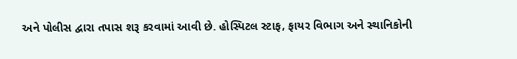અને પોલીસ દ્વારા તપાસ શરૂ કરવામાં આવી છે. હોસ્પિટલ સ્ટાફ, ફાયર વિભાગ અને સ્થાનિકોની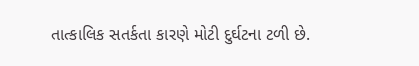તાત્કાલિક સતર્કતા કારણે મોટી દુર્ઘટના ટળી છે.